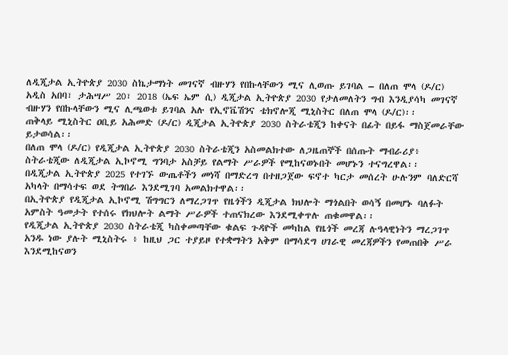ለዲጂታል ኢትዮጵያ 2030 ስኬታማነት መገናኛ ብዙሃን የበኩላቸውን ሚና ሊወጡ ይገባል – በለጠ ሞላ (ዶ/ር)
አዲስ አበባ፣ ታሕሣሥ 20፣ 2018 (ኤፍ ኤም ሲ) ዲጂታል ኢትዮጵያ 2030 የታለመለትን ግብ እንዲያሳካ መገናኛ ብዙሃን የበኩላቸውን ሚና ሊጫወቱ ይገባል አሉ የኢኖቬሽንና ቴክኖሎጂ ሚኒስትር በለጠ ሞላ (ዶ/ር)፡፡
ጠቅላይ ሚኒስትር ዐቢይ አሕመድ (ዶ/ር) ዲጂታል ኢትዮጵያ 2030 ስትራቴጂን ከቀናት በፊት በይፋ ማስጀመራቸው ይታወሳል፡፡
በለጠ ሞላ (ዶ/ር) የዲጂታል ኢትዮጵያ 2030 ስትራቴጂን አስመልክተው ለጋዜጠኞች በሰጡት ማብራሪያ፥ ስትራቴጂው ለዲጂታል ኢኮኖሚ ግንባታ አስቻይ የልማት ሥራዎች የሚከናወኑበት መሆኑን ተናግረዋል፡፡
በዲጂታል ኢትዮጵያ 2025 የተገኙ ውጤቶችን መነሻ በማድረግ በተዘጋጀው ፍኖተ ካርታ መሰረት ሁሉንም ባለድርሻ አካላት በማሳተፍ ወደ ትግበራ እንደሚገባ አመልክተዋል፡፡
በኢትዮጵያ የዲጂታል ኢኮኖሚ ሽግግርን ለማረጋገጥ የዜጎችን ዲጂታል ክህሎት ማጎልበት ወሳኝ በመሆኑ ባለፉት አምስት ዓመታት የተሰሩ የክህሎት ልማት ሥራዎች ተጠናክረው እንደሚቀጥሉ ጠቁመዋል፡፡
የዲጂታል ኢትዮጵያ 2030 ስትራቴጂ ካስቀመጣቸው ቁልፍ ጉዳዮች መካከል የዜጎች መረጃ ሉዓላዊነትን ማረጋገጥ አንዱ ነው ያሉት ሚኒስትሩ ፥ ከዚህ ጋር ተያይዞ የተቋማትን አቅም በማሳደግ ሀገራዊ መረጃዎችን የመጠበቅ ሥራ እንደሚከናወን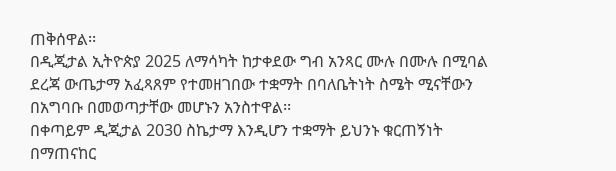ጠቅሰዋል፡፡
በዲጂታል ኢትዮጵያ 2025 ለማሳካት ከታቀደው ግብ አንጻር ሙሉ በሙሉ በሚባል ደረጃ ውጤታማ አፈጻጸም የተመዘገበው ተቋማት በባለቤትነት ስሜት ሚናቸውን በአግባቡ በመወጣታቸው መሆኑን አንስተዋል፡፡
በቀጣይም ዲጂታል 2030 ስኬታማ እንዲሆን ተቋማት ይህንኑ ቁርጠኝነት በማጠናከር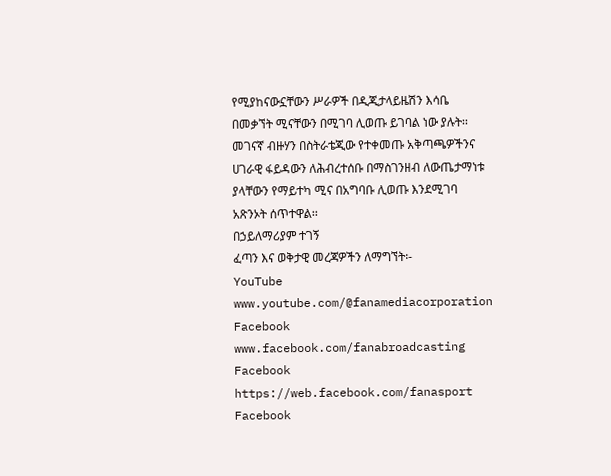የሚያከናውኗቸውን ሥራዎች በዲጂታላይዜሽን እሳቤ በመቃኘት ሚናቸውን በሚገባ ሊወጡ ይገባል ነው ያሉት፡፡
መገናኛ ብዙሃን በስትራቴጂው የተቀመጡ አቅጣጫዎችንና ሀገራዊ ፋይዳውን ለሕብረተሰቡ በማስገንዘብ ለውጤታማነቱ ያላቸውን የማይተካ ሚና በአግባቡ ሊወጡ እንደሚገባ አጽንኦት ሰጥተዋል፡፡
በኃይለማሪያም ተገኝ
ፈጣን እና ወቅታዊ መረጃዎችን ለማግኘት፡-
YouTube www.youtube.com/@fanamediacorporation
Facebook www.facebook.com/fanabroadcasting
Facebook https://web.facebook.com/fanasport
Facebook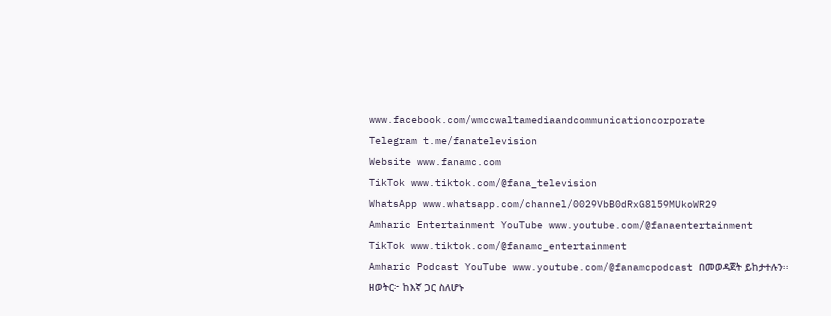www.facebook.com/wmccwaltamediaandcommunicationcorporate
Telegram t.me/fanatelevision
Website www.fanamc.com
TikTok www.tiktok.com/@fana_television
WhatsApp www.whatsapp.com/channel/0029VbB0dRxG8l59MUkoWR29
Amharic Entertainment YouTube www.youtube.com/@fanaentertainment
TikTok www.tiktok.com/@fanamc_entertainment
Amharic Podcast YouTube www.youtube.com/@fanamcpodcast በመወዳጀት ይከታተሉን፡፡
ዘወትር፦ ከእኛ ጋር ስለሆኑ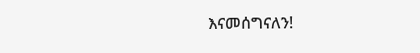እናመሰግናለን!